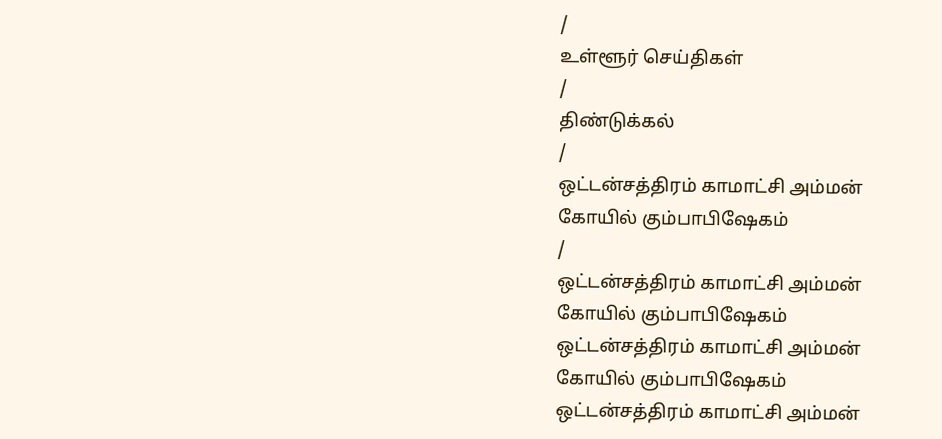/
உள்ளூர் செய்திகள்
/
திண்டுக்கல்
/
ஒட்டன்சத்திரம் காமாட்சி அம்மன் கோயில் கும்பாபிஷேகம்
/
ஒட்டன்சத்திரம் காமாட்சி அம்மன் கோயில் கும்பாபிஷேகம்
ஒட்டன்சத்திரம் காமாட்சி அம்மன் கோயில் கும்பாபிஷேகம்
ஒட்டன்சத்திரம் காமாட்சி அம்மன்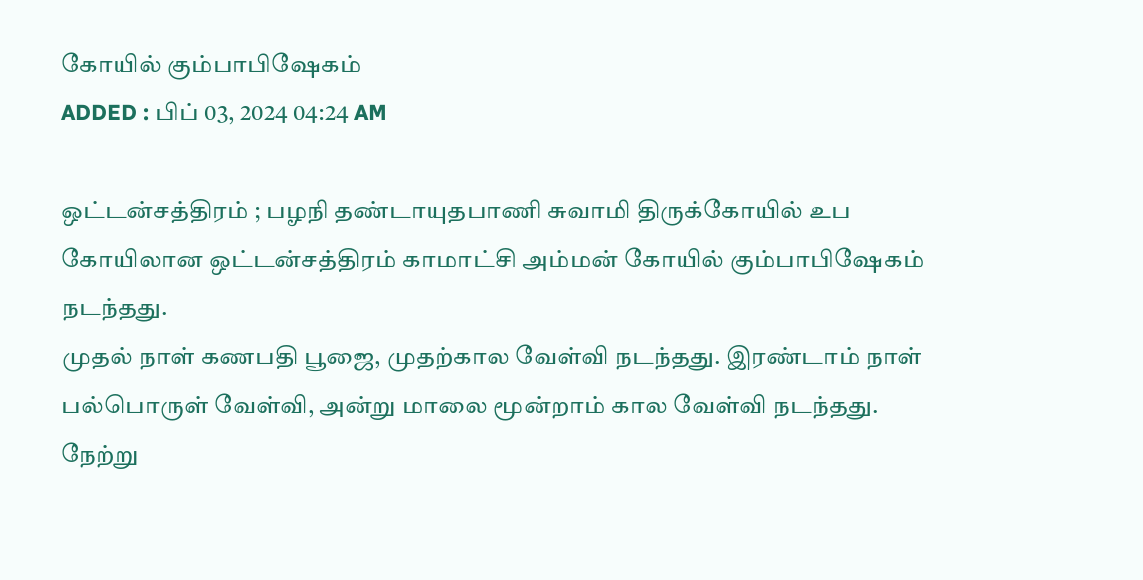கோயில் கும்பாபிஷேகம்
ADDED : பிப் 03, 2024 04:24 AM

ஒட்டன்சத்திரம் ; பழநி தண்டாயுதபாணி சுவாமி திருக்கோயில் உப கோயிலான ஒட்டன்சத்திரம் காமாட்சி அம்மன் கோயில் கும்பாபிஷேகம் நடந்தது.
முதல் நாள் கணபதி பூஜை, முதற்கால வேள்வி நடந்தது. இரண்டாம் நாள் பல்பொருள் வேள்வி, அன்று மாலை மூன்றாம் கால வேள்வி நடந்தது.
நேற்று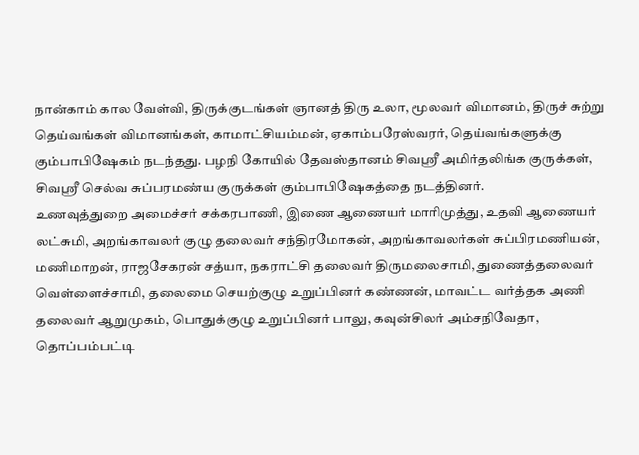நான்காம் கால வேள்வி, திருக்குடங்கள் ஞானத் திரு உலா, மூலவர் விமானம், திருச் சுற்று தெய்வங்கள் விமானங்கள், காமாட்சியம்மன், ஏகாம்பரேஸ்வரர், தெய்வங்களுக்கு கும்பாபிஷேகம் நடந்தது. பழநி கோயில் தேவஸ்தானம் சிவஸ்ரீ அமிர்தலிங்க குருக்கள், சிவஸ்ரீ செல்வ சுப்பரமண்ய குருக்கள் கும்பாபிஷேகத்தை நடத்தினர்.
உணவுத்துறை அமைச்சர் சக்கரபாணி, இணை ஆணையர் மாரிமுத்து, உதவி ஆணையர் லட்சுமி, அறங்காவலர் குழு தலைவர் சந்திரமோகன், அறங்காவலர்கள் சுப்பிரமணியன், மணிமாறன், ராஜசேகரன் சத்யா, நகராட்சி தலைவர் திருமலைசாமி, துணைத்தலைவர் வெள்ளைச்சாமி, தலைமை செயற்குழு உறுப்பினர் கண்ணன், மாவட்ட வர்த்தக அணி தலைவர் ஆறுமுகம், பொதுக்குழு உறுப்பினர் பாலு, கவுன்சிலர் அம்சநிவேதா, தொப்பம்பட்டி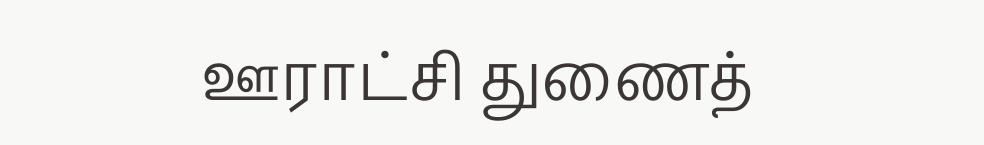ஊராட்சி துணைத்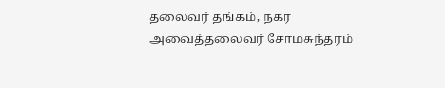தலைவர் தங்கம், நகர அவைத்தலைவர் சோமசுந்தரம்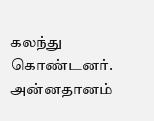கலந்து கொண்டனர். அன்னதானம்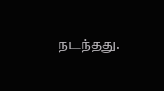நடந்தது.